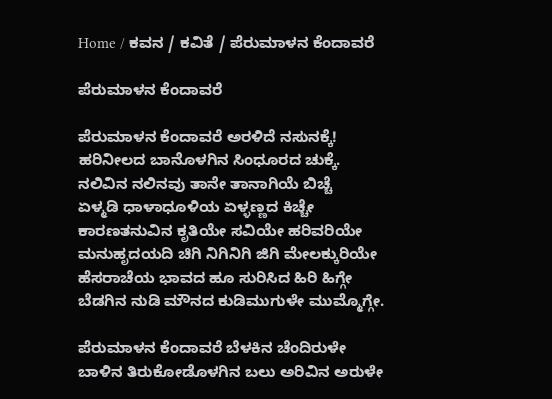Home / ಕವನ / ಕವಿತೆ / ಪೆರುಮಾಳನ ಕೆಂದಾವರೆ

ಪೆರುಮಾಳನ ಕೆಂದಾವರೆ

ಪೆರುಮಾಳನ ಕೆಂದಾವರೆ ಅರಳಿದೆ ನಸುನಕ್ಕೆ!
ಹರಿನೀಲದ ಬಾನೊಳಗಿನ ಸಿಂಧೂರದ ಚುಕ್ಕೆ.
ನಲಿವಿನ ನಲಿನವು ತಾನೇ ತಾನಾಗಿಯೆ ಬಿಚ್ಚೆ
ಏಳ್ಮಡಿ ಧಾಳಾಧೂಳಿಯ ಏಳ್ಳಣ್ಣದ ಕಿಚ್ಚೇ
ಕಾರಣತನುವಿನ ಕೃತಿಯೇ ಸವಿಯೇ ಹರಿವರಿಯೇ
ಮನುಹೃದಯದಿ ಚಿಗಿ ನಿಗಿನಿಗಿ ಜಿಗಿ ಮೇಲಕ್ಕುರಿಯೇ
ಹೆಸರಾಚೆಯ ಭಾವದ ಹೂ ಸುರಿಸಿದ ಹಿರಿ ಹಿಗ್ಗೇ
ಬೆಡಗಿನ ನುಡಿ ಮೌನದ ಕುಡಿಮುಗುಳೇ ಮುಮ್ಮೊಗ್ಗೇ.

ಪೆರುಮಾಳನ ಕೆಂದಾವರೆ ಬೆಳಕಿನ ಚೆಂದಿರುಳೇ
ಬಾಳಿನ ತಿರುಕೋಡೊಳಗಿನ ಬಲು ಅರಿವಿನ ಅರುಳೇ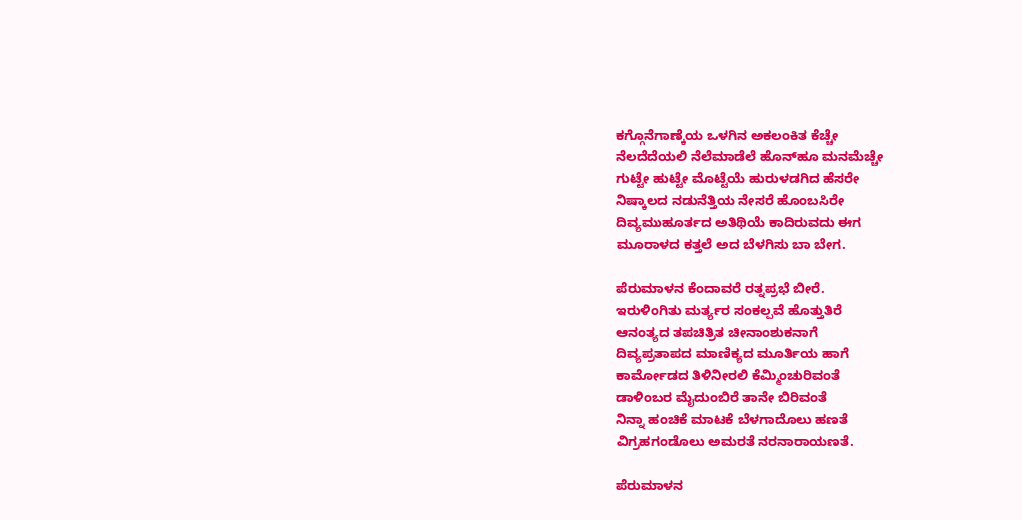ಕಗ್ಗೊನೆಗಾಣ್ಕೆಯ ಒಳಗಿನ ಅಕಲಂಕಿತ ಕೆಚ್ಚೇ
ನೆಲದೆದೆಯಲಿ ನೆಲೆಮಾಡೆಲೆ ಹೊನ್‌ಹೂ ಮನಮೆಚ್ಚೇ
ಗುಟ್ಟೇ ಹುಟ್ಟೇ ಮೊಟ್ಟೆಯೆ ಹುರುಳಡಗಿದ ಹೆಸರೇ
ನಿಷ್ಕಾಲದ ನಡುನೆತ್ತಿಯ ನೇಸರೆ ಹೊಂಬಸಿರೇ
ದಿವ್ಯಮುಹೂರ್ತದ ಅತಿಥಿಯೆ ಕಾದಿರುವದು ಈಗ
ಮೂರಾಳದ ಕತ್ತಲೆ ಅದ ಬೆಳಗಿಸು ಬಾ ಬೇಗ.

ಪೆರುಮಾಳನ ಕೆಂದಾವರೆ ರತ್ನಪ್ರಭೆ ಬೀರೆ.
ಇರುಳಿಂಗಿತು ಮರ್ತ್ಯರ ಸಂಕಲ್ಪವೆ ಹೊತ್ತುತಿರೆ
ಆನಂತ್ಯದ ತಪಚಿತ್ರಿತ ಚೀನಾಂಶುಕನಾಗೆ
ದಿವ್ಯಪ್ರತಾಪದ ಮಾಣಿಕ್ಯದ ಮೂರ್ತಿಯ ಹಾಗೆ
ಕಾರ್ಮೋಡದ ತಿಳಿನೀರಲಿ ಕೆಮ್ಮಿಂಚುರಿವಂತೆ
ಡಾಳಿಂಬರ ಮೈದುಂಬಿರೆ ತಾನೇ ಬಿರಿವಂತೆ
ನಿನ್ನಾ ಹಂಚಿಕೆ ಮಾಟಕೆ ಬೆಳಗಾದೊಲು ಹಣತೆ
ವಿಗ್ರಹಗಂಡೊಲು ಅಮರತೆ ನರನಾರಾಯಣತೆ.

ಪೆರುಮಾಳನ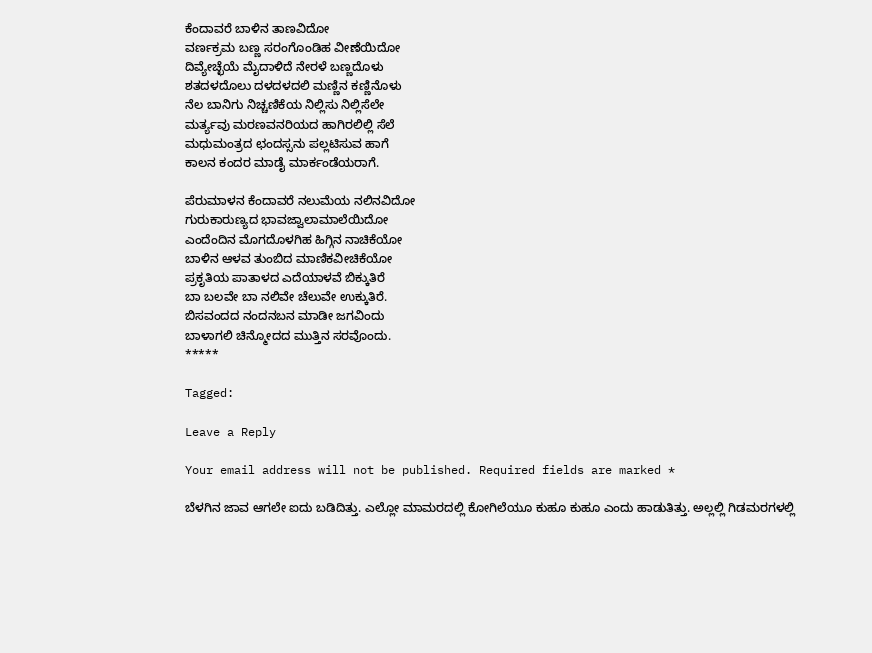ಕೆಂದಾವರೆ ಬಾಳಿನ ತಾಣವಿದೋ
ವರ್ಣಕ್ರಮ ಬಣ್ಣ ಸರಂಗೊಂಡಿಹ ವೀಣೆಯಿದೋ
ದಿವ್ಯೇಚ್ಛೆಯೆ ಮೈದಾಳಿದೆ ನೇರಳೆ ಬಣ್ಣದೊಳು
ಶತದಳದೊಲು ದಳದಳದಲಿ ಮಣ್ಣಿನ ಕಣ್ಣಿನೊಳು
ನೆಲ ಬಾನಿಗು ನಿಚ್ಚಣಿಕೆಯ ನಿಲ್ಲಿಸು ನಿಲ್ಲಿಸೆಲೇ
ಮರ್ತ್ಯವು ಮರಣವನರಿಯದ ಹಾಗಿರಲಿಲ್ಲಿ ಸೆಲೆ
ಮಧುಮಂತ್ರದ ಛಂದಸ್ಸನು ಪಲ್ಲಟಿಸುವ ಹಾಗೆ
ಕಾಲನ ಕಂದರ ಮಾಡೈ ಮಾರ್ಕಂಡೆಯರಾಗೆ.

ಪೆರುಮಾಳನ ಕೆಂದಾವರೆ ನಲುಮೆಯ ನಲಿನವಿದೋ
ಗುರುಕಾರುಣ್ಯದ ಭಾವಜ್ವಾಲಾಮಾಲೆಯಿದೋ
ಎಂದೆಂದಿನ ಮೊಗದೊಳಗಿಹ ಹಿಗ್ಗಿನ ನಾಚಿಕೆಯೋ
ಬಾಳಿನ ಆಳವ ತುಂಬಿದ ಮಾಣಿಕವೀಚಿಕೆಯೋ
ಪ್ರಕೃತಿಯ ಪಾತಾಳದ ಎದೆಯಾಳವೆ ಬಿಕ್ಕುತಿರೆ
ಬಾ ಬಲವೇ ಬಾ ನಲಿವೇ ಚೆಲುವೇ ಉಕ್ಕುತಿರೆ.
ಬಿಸವಂದದ ನಂದನಬನ ಮಾಡೀ ಜಗವಿಂದು
ಬಾಳಾಗಲಿ ಚಿನ್ಮೋದದ ಮುತ್ತಿನ ಸರವೊಂದು.
*****

Tagged:

Leave a Reply

Your email address will not be published. Required fields are marked *

ಬೆಳಗಿನ ಜಾವ ಆಗಲೇ ಐದು ಬಡಿದಿತ್ತು. ಎಲ್ಲೋ ಮಾಮರದಲ್ಲಿ ಕೋಗಿಲೆಯೂ ಕುಹೂ ಕುಹೂ ಎಂದು ಹಾಡುತಿತ್ತು. ಅಲ್ಲಲ್ಲಿ ಗಿಡಮರಗಳಲ್ಲಿ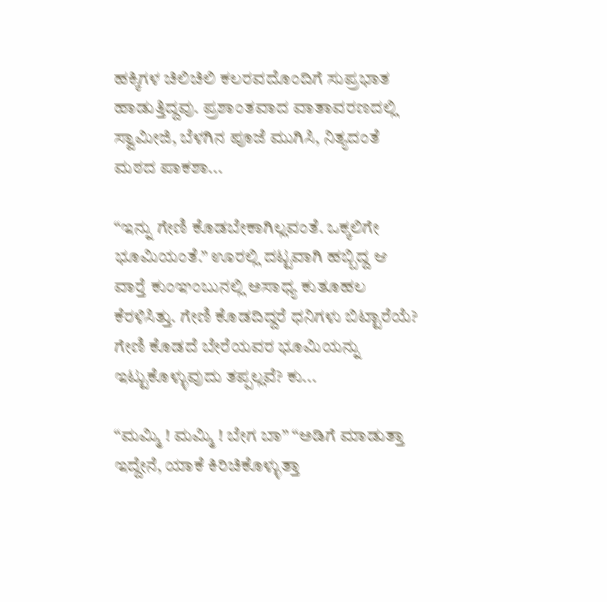ಹಕ್ಕಿಗಳ ಚಿಲಿಚಿಲಿ ಕಲರವದೊಂದಿಗೆ ಸುಪ್ರಭಾತ ಹಾಡುತ್ತಿದ್ದವು. ಪ್ರಶಾಂತವಾದ ವಾತಾವರಣದಲ್ಲಿ ಸ್ವಾಮೀಜಿ, ಬೆಳಗಿನ ಪೂಜೆ ಮುಗಿಸಿ, ನಿತ್ಯದಂತೆ ಮಠದ ಪಾಕಶಾ...

“ಇನ್ನು ಗೇಣಿ ಕೊಡಬೇಕಾಗಿಲ್ಲವಂತೆ. ಒಕ್ಕಲಿಗೇ ಭೂಮಿಯಂತೆ.” ಊರಲ್ಲಿ ದಟ್ಟವಾಗಿ ಹಬ್ಬಿದ್ದ ಆ ವಾರ್‍ತೆ ಕುಂಞಂಬುನಲ್ಲಿ ಅಸಾಧ್ಯ ಕುತೂಹಲ ಕೆರಳಿಸಿತ್ತು. ಗೇಣಿ ಕೊಡದಿದ್ದರೆ ಧನಿಗಳು ಬಿಟ್ಟಾರೆಯೆ? ಗೇಣಿ ಕೊಡದೆ ಬೇರೆಯವರ ಭೂಮಿಯನ್ನು ಇಟ್ಟುಕೊಳ್ಳುವುದು ತಪ್ಪಲ್ಲವೆ? ಕು...

“ಮಮ್ಮಿ ! ಮಮ್ಮಿ ! ಬೇಗ ಬಾ” “ಅಡಿಗೆ ಮಾಡುತ್ತಾ ಇದ್ದೇನೆ, ಯಾಕೆ ಕಿರಿಚಿಕೊಳ್ಳುತ್ತಾ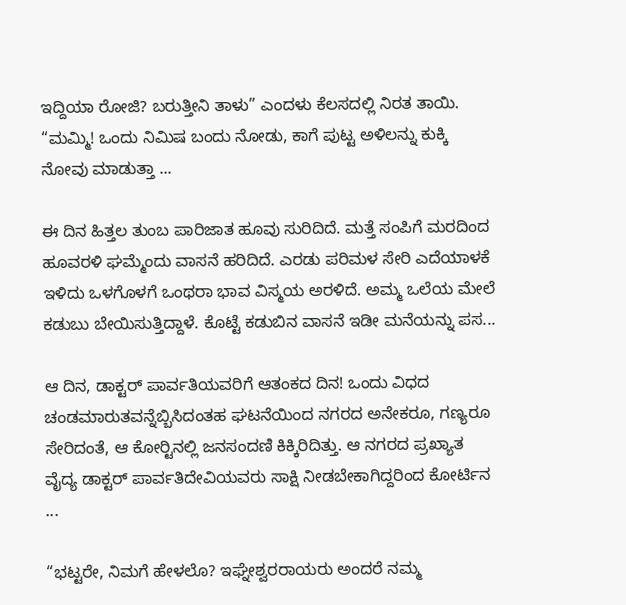ಇದ್ದಿಯಾ ರೋಜಿ? ಬರುತ್ತೀನಿ ತಾಳು” ಎಂದಳು ಕೆಲಸದಲ್ಲಿ ನಿರತ ತಾಯಿ. “ಮಮ್ಮಿ! ಒಂದು ನಿಮಿಷ ಬಂದು ನೋಡು, ಕಾಗೆ ಪುಟ್ಟ ಅಳಿಲನ್ನು ಕುಕ್ಕಿ ನೋವು ಮಾಡುತ್ತಾ ...

ಈ ದಿನ ಹಿತ್ತಲ ತುಂಬ ಪಾರಿಜಾತ ಹೂವು ಸುರಿದಿದೆ. ಮತ್ತೆ ಸಂಪಿಗೆ ಮರದಿಂದ ಹೂವರಳಿ ಘಮ್ಮೆಂದು ವಾಸನೆ ಹರಿದಿದೆ. ಎರಡು ಪರಿಮಳ ಸೇರಿ ಎದೆಯಾಳಕೆ ಇಳಿದು ಒಳಗೊಳಗೆ ಒಂಥರಾ ಭಾವ ವಿಸ್ಮಯ ಅರಳಿದೆ. ಅಮ್ಮ ಒಲೆಯ ಮೇಲೆ ಕಡುಬು ಬೇಯಿಸುತ್ತಿದ್ದಾಳೆ. ಕೊಟ್ಟೆ ಕಡುಬಿನ ವಾಸನೆ ಇಡೀ ಮನೆಯನ್ನು ಪಸ...

ಆ ದಿನ, ಡಾಕ್ಟರ್ ಪಾರ್ವತಿಯವರಿಗೆ ಆತಂಕದ ದಿನ! ಒಂದು ವಿಧದ ಚಂಡಮಾರುತವನ್ನೆಬ್ಬಿಸಿದಂತಹ ಘಟನೆಯಿಂದ ನಗರದ ಅನೇಕರೂ, ಗಣ್ಯರೂ ಸೇರಿದಂತೆ, ಆ ಕೋರ್‍ಟಿನಲ್ಲಿ ಜನಸಂದಣಿ ಕಿಕ್ಕಿರಿದಿತ್ತು. ಆ ನಗರದ ಪ್ರಖ್ಯಾತ ವೈದ್ಯ ಡಾಕ್ಟರ್ ಪಾರ್ವತಿದೇವಿಯವರು ಸಾಕ್ಷಿ ನೀಡಬೇಕಾಗಿದ್ದರಿಂದ ಕೋರ್ಟಿನ ...

“ಭಟ್ಟರೇ, ನಿಮಗೆ ಹೇಳಲೊ? ಇಘ್ನೇಶ್ವರರಾಯರು ಅಂದರೆ ನಮ್ಮ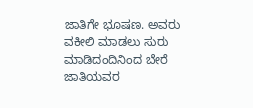ಜಾತಿಗೇ ಭೂಷಣ. ಅವರು ವಕೀಲಿ ಮಾಡಲು ಸುರು ಮಾಡಿದಂದಿನಿಂದ ಬೇರೆ ಜಾತಿಯವರ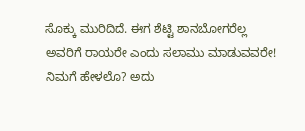ಸೊಕ್ಕು ಮುರಿದಿದೆ. ಈಗ ಶೆಟ್ಟಿ ಶಾನಬೋಗರೆಲ್ಲ ಅವರಿಗೆ ರಾಯರೇ ಎಂದು ಸಲಾಮು ಮಾಡುವವರೇ! ನಿಮಗೆ ಹೇಳಲೊ? ಅದು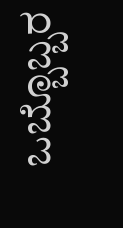ಒಬ್ಬೊಬ್ಬರ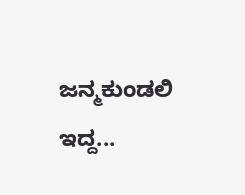ಜನ್ಮಕುಂಡಲಿ ಇದ್ದ...